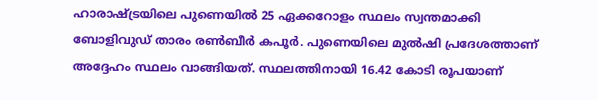ഹാരാഷ്ട്രയിലെ പുണെയിൽ 25 ഏക്കറോളം സ്ഥലം സ്വന്തമാക്കി ബോളിവുഡ് താരം രൺബീർ കപൂർ. പുണെയിലെ മുൽഷി പ്രദേശത്താണ് അദ്ദേഹം സ്ഥലം വാങ്ങിയത്. സ്ഥലത്തിനായി 16.42 കോടി രൂപയാണ്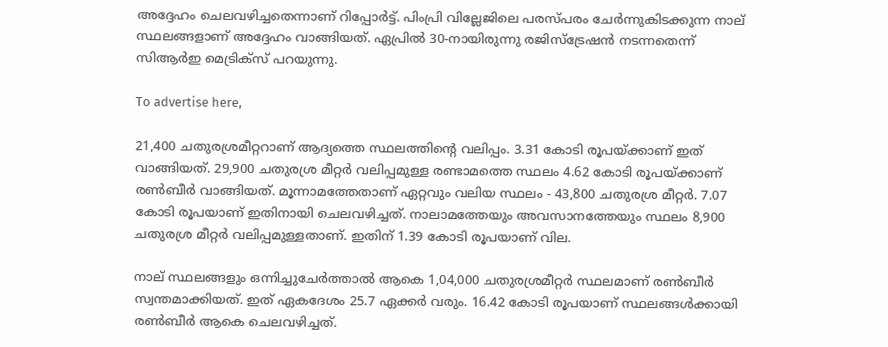അദ്ദേഹം ചെലവഴിച്ചതെന്നാണ് റിപ്പോർട്ട്. പിംപ്രി വില്ലേജിലെ പരസ്പരം ചേർന്നുകിടക്കുന്ന നാല് സ്ഥലങ്ങളാണ് അദ്ദേഹം വാങ്ങിയത്. ഏപ്രിൽ 30-നായിരുന്നു രജിസ്‌ട്രേഷൻ നടന്നതെന്ന് സിആർഇ മെട്രിക്‌സ് പറയുന്നു.

To advertise here,

21,400 ചതുരശ്രമീറ്ററാണ് ആദ്യത്തെ സ്ഥലത്തിന്റെ വലിപ്പം. 3.31 കോടി രൂപയ്ക്കാണ് ഇത് വാങ്ങിയത്. 29,900 ചതുരശ്ര മീറ്റർ വലിപ്പമുള്ള രണ്ടാമത്തെ സ്ഥലം 4.62 കോടി രൂപയ്ക്കാണ് രൺബീർ വാങ്ങിയത്. മൂന്നാമത്തേതാണ് ഏറ്റവും വലിയ സ്ഥലം - 43,800 ചതുരശ്ര മീറ്റർ. 7.07 കോടി രൂപയാണ് ഇതിനായി ചെലവഴിച്ചത്. നാലാമത്തേയും അവസാനത്തേയും സ്ഥലം 8,900 ചതുരശ്ര മീറ്റർ വലിപ്പമുള്ളതാണ്. ഇതിന് 1.39 കോടി രൂപയാണ് വില.

നാല് സ്ഥലങ്ങളും ഒന്നിച്ചുചേർത്താൽ ആകെ 1,04,000 ചതുരശ്രമീറ്റർ സ്ഥലമാണ് രൺബീർ സ്വന്തമാക്കിയത്. ഇത് ഏകദേശം 25.7 ഏക്കർ വരും. 16.42 കോടി രൂപയാണ് സ്ഥലങ്ങൾക്കായി രൺബീർ ആകെ ചെലവഴിച്ചത്.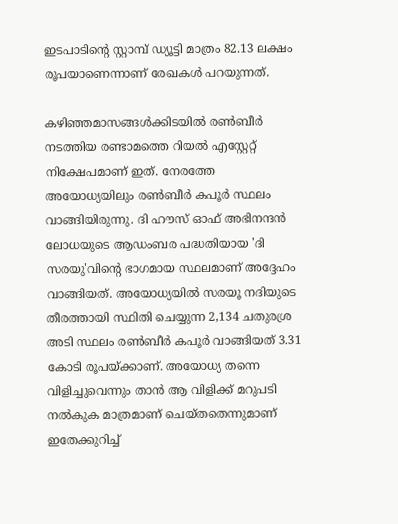ഇടപാടിന്റെ സ്റ്റാമ്പ് ഡ്യൂട്ടി മാത്രം 82.13 ലക്ഷം രൂപയാണെന്നാണ് രേഖകൾ പറയുന്നത്.

കഴിഞ്ഞമാസങ്ങൾക്കിടയിൽ രൺബീർ നടത്തിയ രണ്ടാമത്തെ റിയൽ എസ്റ്റേറ്റ് നിക്ഷേപമാണ് ഇത്. നേരത്തേ അയോധ്യയിലും രൺബീർ കപൂർ സ്ഥലം വാങ്ങിയിരുന്നു. ദി ഹൗസ് ഓഫ് അഭിനന്ദൻ ലോധയുടെ ആഡംബര പദ്ധതിയായ 'ദി സരയു'വിന്റെ ഭാഗമായ സ്ഥലമാണ് അദ്ദേഹം വാങ്ങിയത്. അയോധ്യയിൽ സരയൂ നദിയുടെ തീരത്തായി സ്ഥിതി ചെയ്യുന്ന 2,134 ചതുരശ്ര അടി സ്ഥലം രൺബീർ കപൂർ വാങ്ങിയത് 3.31 കോടി രൂപയ്ക്കാണ്. അയോധ്യ തന്നെ വിളിച്ചുവെന്നും താൻ ആ വിളിക്ക് മറുപടി നൽകുക മാത്രമാണ് ചെയ്തതെന്നുമാണ് ഇതേക്കുറിച്ച്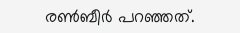രൺബീർ പറഞ്ഞത്.